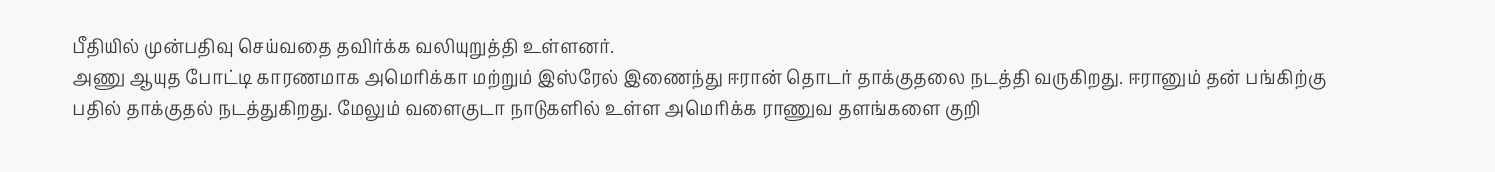பீதியில் முன்பதிவு செய்வதை தவிர்க்க வலியுறுத்தி உள்ளனர்.
அணு ஆயுத போட்டி காரணமாக அமெரிக்கா மற்றும் இஸ்ரேல் இணைந்து ஈரான் தொடர் தாக்குதலை நடத்தி வருகிறது. ஈரானும் தன் பங்கிற்கு பதில் தாக்குதல் நடத்துகிறது. மேலும் வளைகுடா நாடுகளில் உள்ள அமெரிக்க ராணுவ தளங்களை குறி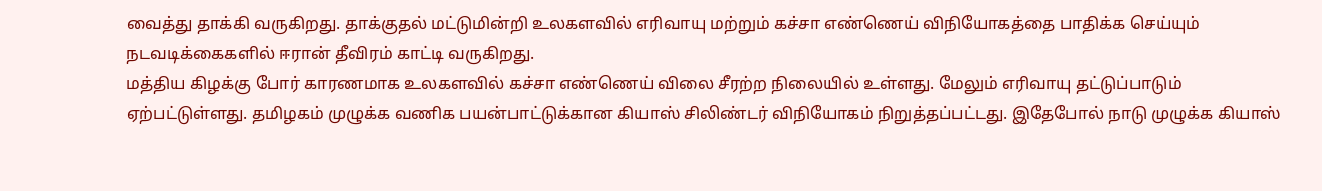வைத்து தாக்கி வருகிறது. தாக்குதல் மட்டுமின்றி உலகளவில் எரிவாயு மற்றும் கச்சா எண்ணெய் விநியோகத்தை பாதிக்க செய்யும் நடவடிக்கைகளில் ஈரான் தீவிரம் காட்டி வருகிறது.
மத்திய கிழக்கு போர் காரணமாக உலகளவில் கச்சா எண்ணெய் விலை சீரற்ற நிலையில் உள்ளது. மேலும் எரிவாயு தட்டுப்பாடும் ஏற்பட்டுள்ளது. தமிழகம் முழுக்க வணிக பயன்பாட்டுக்கான கியாஸ் சிலிண்டர் விநியோகம் நிறுத்தப்பட்டது. இதேபோல் நாடு முழுக்க கியாஸ்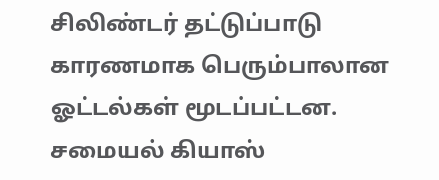சிலிண்டர் தட்டுப்பாடு காரணமாக பெரும்பாலான ஓட்டல்கள் மூடப்பட்டன. சமையல் கியாஸ்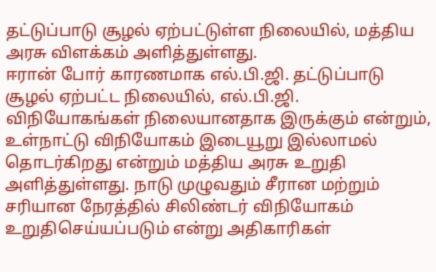தட்டுப்பாடு சூழல் ஏற்பட்டுள்ள நிலையில், மத்திய அரசு விளக்கம் அளித்துள்ளது.
ஈரான் போர் காரணமாக எல்.பி.ஜி. தட்டுப்பாடு சூழல் ஏற்பட்ட நிலையில், எல்.பி.ஜி. விநியோகங்கள் நிலையானதாக இருக்கும் என்றும், உள்நாட்டு விநியோகம் இடையூறு இல்லாமல் தொடர்கிறது என்றும் மத்திய அரசு உறுதி அளித்துள்ளது. நாடு முழுவதும் சீரான மற்றும் சரியான நேரத்தில் சிலிண்டர் விநியோகம் உறுதிசெய்யப்படும் என்று அதிகாரிகள்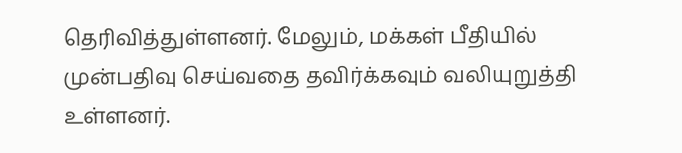தெரிவித்துள்ளனர். மேலும், மக்கள் பீதியில் முன்பதிவு செய்வதை தவிர்க்கவும் வலியுறுத்தி உள்ளனர்.